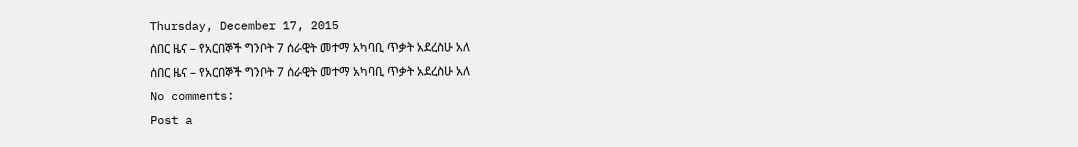Thursday, December 17, 2015
ሰበር ዜና – የአርበኞች ግንቦት 7 ሰራዊት መተማ አካባቢ ጥቃት አደረስሁ አለ
ሰበር ዜና – የአርበኞች ግንቦት 7 ሰራዊት መተማ አካባቢ ጥቃት አደረስሁ አለ
No comments:
Post a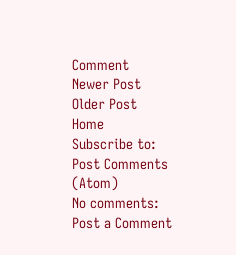Comment
Newer Post
Older Post
Home
Subscribe to:
Post Comments (Atom)
No comments:
Post a Comment